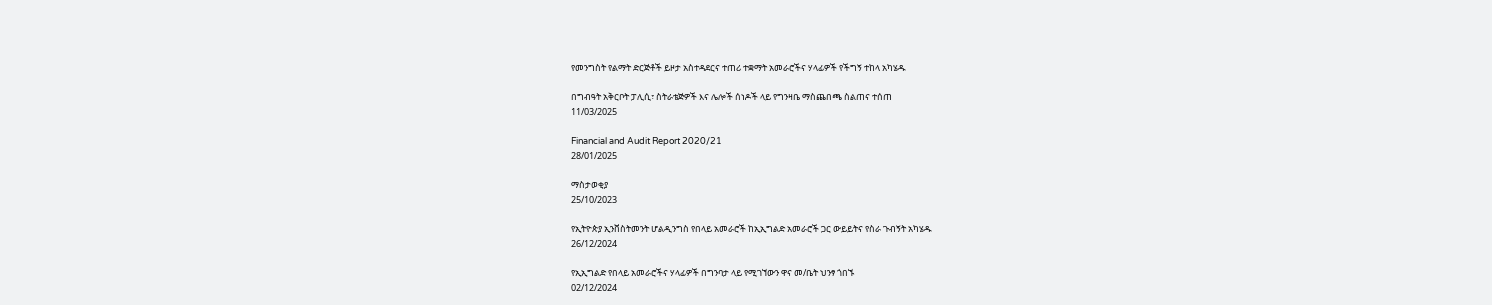የመንግስት የልማት ድርጅቶች ይዞታ አስተዳደርና ተጠሪ ተቋማት አመራሮችና ሃላፊዎች የችግኝ ተከላ አካሄዱ

በግብዓት አቅርቦት ፓሊሲ፣ ስትራቴጅዎች እና ሌሎች ሰነዶች ላይ የግንዛቤ ማስጨበጫ ስልጠና ተሰጠ
11/03/2025

Financial and Audit Report 2020/21
28/01/2025

ማስታወቂያ
25/10/2023

የኢትዮጵያ ኢንቨስትመንት ሆልዲንግስ የበላይ አመራሮች ከኢኢግልድ አመራሮች ጋር ውይይትና የስራ ጉብኝት አካሄዱ
26/12/2024

የኢኢግልድ የበላይ አመራሮችና ሃላፊዎች በግንባታ ላይ የሚገኘውን ዋና መ/ቤት ህንፃ ጎበኙ
02/12/2024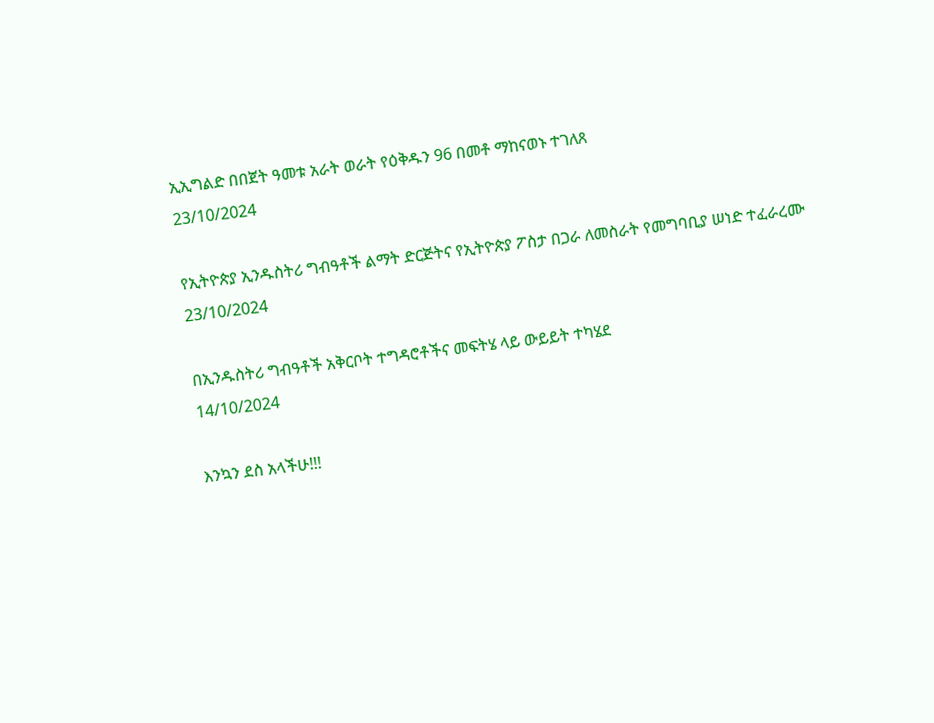ኢኢግልድ በበጀት ዓመቱ አራት ወራት የዕቅዱን 96 በመቶ ማከናወኑ ተገለጸ
23/10/2024

የኢትዮጵያ ኢንዱስትሪ ግብዓቶች ልማት ድርጅትና የኢትዮጵያ ፖስታ በጋራ ለመስራት የመግባቢያ ሠነድ ተፈራረሙ
23/10/2024

በኢንዱስትሪ ግብዓቶች አቅርቦት ተግዳሮቶችና መፍትሄ ላይ ውይይት ተካሄደ
14/10/2024

እንኳን ደስ አላችሁ!!!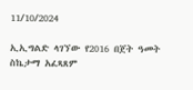11/10/2024

ኢኢግልድ ላገኘው የ2016 በጀት ዓመት ስኬታማ አፈጻጸም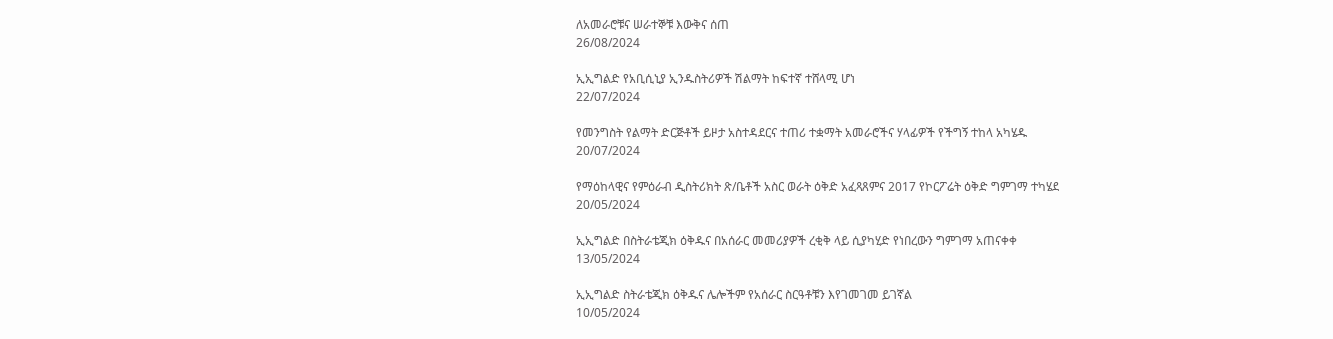ለአመራሮቹና ሠራተኞቹ እውቅና ሰጠ
26/08/2024

ኢኢግልድ የአቢሲኒያ ኢንዱስትሪዎች ሽልማት ከፍተኛ ተሸላሚ ሆነ
22/07/2024

የመንግስት የልማት ድርጅቶች ይዞታ አስተዳደርና ተጠሪ ተቋማት አመራሮችና ሃላፊዎች የችግኝ ተከላ አካሄዱ
20/07/2024

የማዕከላዊና የምዕራብ ዲስትሪክት ጽ/ቤቶች አስር ወራት ዕቅድ አፈጻጸምና 2017 የኮርፖሬት ዕቅድ ግምገማ ተካሄደ
20/05/2024

ኢኢግልድ በስትራቴጂክ ዕቅዱና በአሰራር መመሪያዎች ረቂቅ ላይ ሲያካሂድ የነበረውን ግምገማ አጠናቀቀ
13/05/2024

ኢኢግልድ ስትራቴጂክ ዕቅዱና ሌሎችም የአሰራር ስርዓቶቹን እየገመገመ ይገኛል
10/05/2024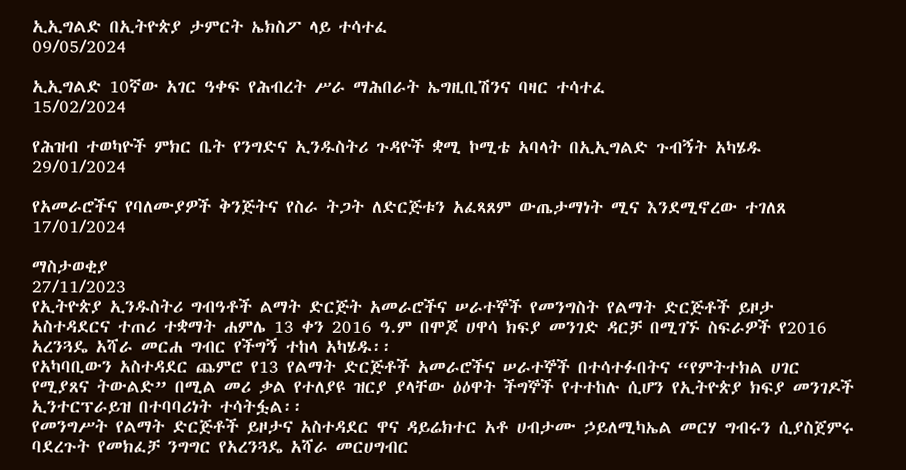ኢኢግልድ በኢትዮጵያ ታምርት ኤክስፖ ላይ ተሳተፈ
09/05/2024

ኢኢግልድ 10ኛው አገር ዓቀፍ የሕብረት ሥራ ማሕበራት ኤግዚቢሽንና ባዛር ተሳተፈ
15/02/2024

የሕዝብ ተወካዮች ምክር ቤት የንግድና ኢንዱስትሪ ጉዳዮች ቋሚ ኮሚቴ አባላት በኢኢግልድ ጉብኝት አካሄዱ
29/01/2024

የአመራሮችና የባለሙያዎች ቅንጅትና የስራ ትጋት ለድርጅቱን አፈጻጸም ውጤታማነት ሚና እንደሚኖረው ተገለጸ
17/01/2024

ማስታወቂያ
27/11/2023
የኢትዮጵያ ኢንዱስትሪ ግብዓቶች ልማት ድርጅት አመራሮችና ሠራተኞች የመንግስት የልማት ድርጅቶች ይዞታ አስተዳደርና ተጠሪ ተቋማት ሐምሌ 13 ቀን 2016 ዓ.ም በሞጆ ሀዋሳ ክፍያ መንገድ ዳርቻ በሚገኙ ስፍራዎች የ2016 አረንጓዴ አሻራ መርሐ ግብር የችግኝ ተከላ አካሄዱ፡፡
የአካባቢውን አስተዳደር ጨምሮ የ13 የልማት ድርጅቶች አመራሮችና ሠራተኞች በተሳተፉበትና “የምትተክል ሀገር የሚያጸና ትውልድ” በሚል መሪ ቃል የተለያዩ ዝርያ ያላቸው ዕዕዋት ችግኞች የተተከሉ ሲሆን የኢትዮጵያ ክፍያ መንገዶች ኢንተርፕራይዝ በተባባሪነት ተሳትፏል፡፡
የመንግሥት የልማት ድርጅቶች ይዞታና አስተዳደር ዋና ዳይሬክተር አቶ ሀብታሙ ኃይለሚካኤል መርሃ ግብሩን ሲያስጀምሩ ባደረጉት የመክፈቻ ንግግር የአረንጓዴ አሻራ መርሀግብር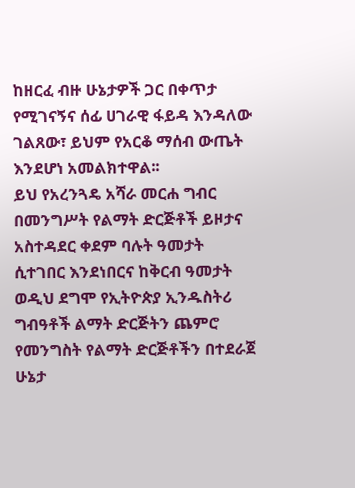ከዘርፈ ብዙ ሁኔታዎች ጋር በቀጥታ የሚገናኝና ሰፊ ሀገራዊ ፋይዳ እንዳለው ገልጸው፣ ይህም የአርቆ ማሰብ ውጤት እንደሆነ አመልክተዋል፡፡
ይህ የአረንጓዴ አሻራ መርሐ ግብር በመንግሥት የልማት ድርጅቶች ይዞታና አስተዳደር ቀደም ባሉት ዓመታት ሲተገበር እንደነበርና ከቅርብ ዓመታት ወዲህ ደግሞ የኢትዮጵያ ኢንዱስትሪ ግብዓቶች ልማት ድርጅትን ጨምሮ የመንግስት የልማት ድርጅቶችን በተደራጀ ሁኔታ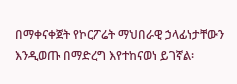በማቀናቀጀት የኮርፖሬት ማህበራዊ ኃላፊነታቸውን እንዲወጡ በማድረግ እየተከናወነ ይገኛል፡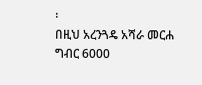፡
በዚህ አረንጓዴ አሻራ መርሐ ግብር 6000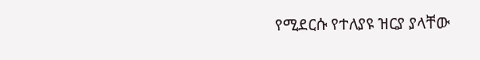የሚደርሱ የተለያዩ ዝርያ ያላቸው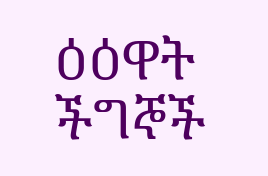ዕዕዋት ችግኞች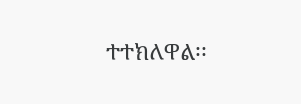ተተክለዋል፡፡